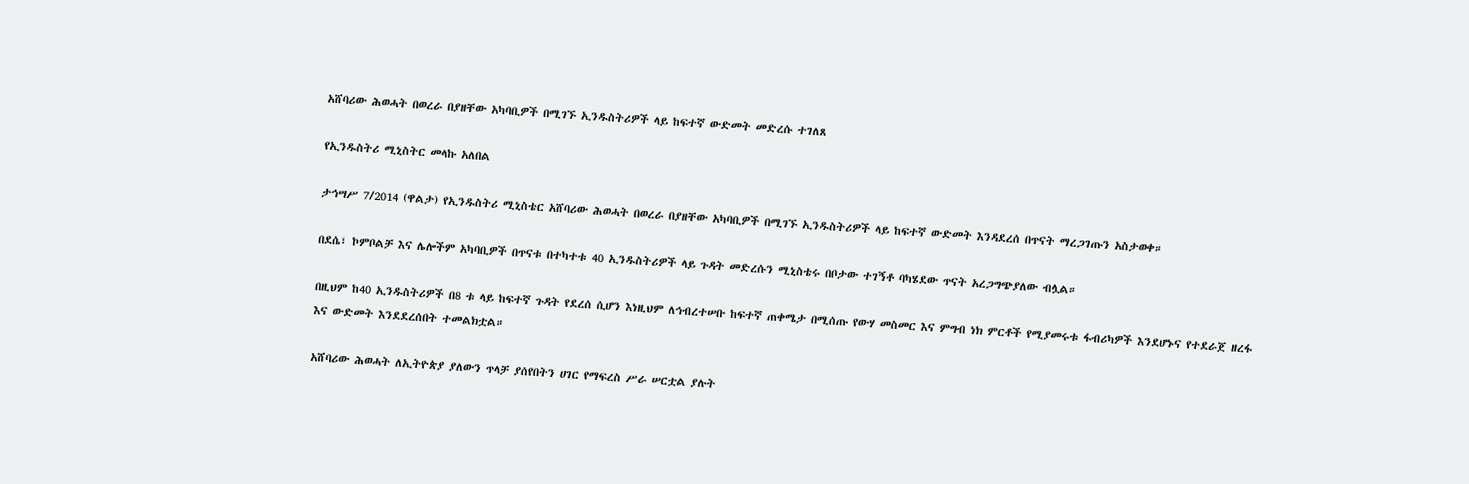አሸባሪው ሕወሓት በወረራ በያዘቸው አካባቢዎች በሚገኙ ኢንዱስትሪዎች ላይ ከፍተኛ ውድመት መድረሱ ተገለጸ

የኢንዱስትሪ ሚኒስትር መላኩ አለበል

ታኅሣሥ 7/2014 (ዋልታ) የኢንዱስትሪ ሚኒስቴር አሸባሪው ሕወሓት በወረራ በያዘቸው አካባቢዎች በሚገኙ ኢንዱስትሪዎች ላይ ከፍተኛ ውድመት እንዳደረሰ በጥናት ማረጋገጡን አስታወቀ።

በደሴ፣ ኮምቦልቻ እና ሌሎችም አካባቢዎች በጥናቱ በተካተቱ 40 ኢንዱስትሪዎች ላይ ጉዳት መድረሱን ሚኒስቴሩ በቦታው ተገኝቶ ባካሄደው ጥናት አረጋግጭያለው ብሏል።

በዚህም ከ40 ኢንዱስትሪዎች በ8 ቱ ላይ ከፍተኛ ጉዳት የደረሰ ሲሆን እነዚህም ለኅብረተሠቡ ከፍተኛ ጠቀሜታ በሚሰጡ የውሃ መስመር እና ምግብ ነክ ምርቶች የሚያመሩቱ ፋብሪካዎች እንደሆኑና የተደራጀ ዘረፋ እና ውድመት እንደደረሰበት ተመልክቷል።

አሸባሪው ሕወሓት ለኢትዮጵያ ያለውን ጥላቻ ያሰየበትን ሀገር የማፍረስ ሥራ ሠርቷል ያሉት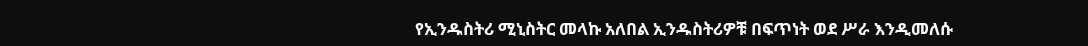የኢንዱስትሪ ሚኒስትር መላኩ አለበል ኢንዱስትሪዎቹ በፍጥነት ወደ ሥራ እንዲመለሱ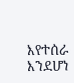እየተሰራ እንደሆነ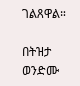ገልጸዋል።

በትዝታ ወንድሙ